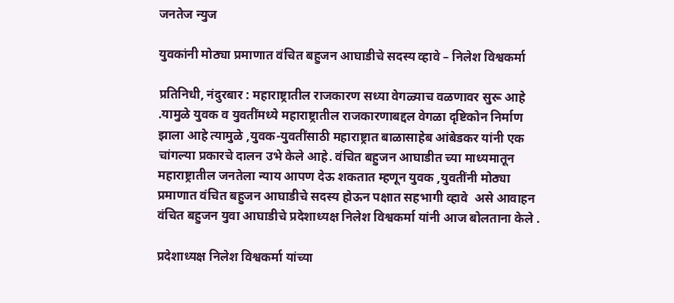जनतेज न्युज

युवकांनी मोठ्या प्रमाणात वंचित बहुजन आघाडीचे सदस्य व्हावे – निलेश विश्वकर्मा

प्रतिनिधी, नंदुरबार : महाराष्ट्रातील राजकारण सध्या वेगळ्याच वळणावर सुरू आहे .यामुळे युवक व युवतींमध्ये महाराष्ट्रातील राजकारणाबद्दल वेगळा दृष्टिकोन निर्माण झाला आहे त्यामुळे ,युवक-युवतींसाठी महाराष्ट्रात बाळासाहेब आंबेडकर यांनी एक चांगल्या प्रकारचे दालन उभे केले आहे. वंचित बहुजन आघाडीत च्या माध्यमातून महाराष्ट्रातील जनतेला न्याय आपण देऊ शकतात म्हणून युवक ,युवतींनी मोठ्या प्रमाणात वंचित बहुजन आघाडीचे सदस्य होऊन पक्षात सहभागी व्हावे  असे आवाहन वंचित बहुजन युवा आघाडीचे प्रदेशाध्यक्ष निलेश विश्वकर्मा यांनी आज बोलताना केले .

प्रदेशाध्यक्ष निलेश विश्वकर्मा यांच्या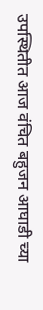उपस्थितीत आज वंचित बहुजन आघाडी च्या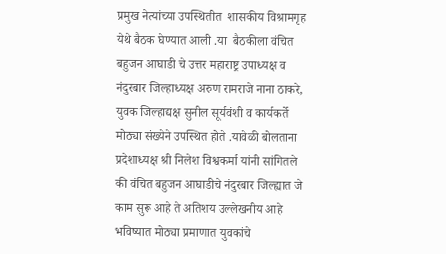प्रमुख नेत्यांच्या उपस्थितीत  शासकीय विश्रामगृह येथे बैठक घेण्यात आली .या  बैठकीला वंचित बहुजन आघाडी चे उत्तर महाराष्ट्र उपाध्यक्ष व नंदुरबार जिल्हाध्यक्ष अरुण रामराजे नाना ठाकरे,  युवक जिल्हाद्यक्ष सुनील सूर्यवंशी व कार्यकर्ते मोठ्या संख्येने उपस्थित होते .यावेळी बोलताना प्रदेशाध्यक्ष श्री निलेश विश्वकर्मा यांनी सांगितले की वंचित बहुजन आघाडीचे नंदुरबार जिल्ह्यात जे काम सुरू आहे ते अतिशय उल्लेखनीय आहे भविष्यात मोठ्या प्रमाणात युवकांचे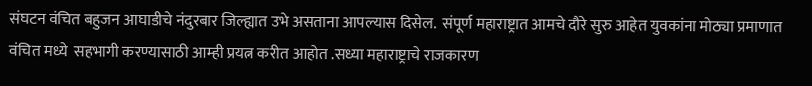संघटन वंचित बहुजन आघाडीचे नंदुरबार जिल्ह्यात उभे असताना आपल्यास दिसेल.  संपूर्ण महाराष्ट्रात आमचे दौरे सुरु आहेत युवकांना मोठ्या प्रमाणात वंचित मध्ये  सहभागी करण्यासाठी आम्ही प्रयत्न करीत आहोत .सध्या महाराष्ट्राचे राजकारण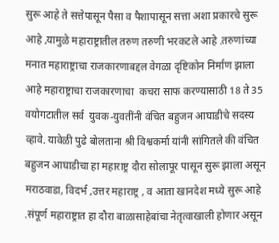सुरू आहे ते सत्तेपासून पैसा व पैशापासून सत्ता अशा प्रकारचे सुरू आहे ,यामुळे महाराष्ट्रातील तरुण तरुणी भरकटले आहे .तरुणांच्या मनात महाराष्ट्राचा राजकारणाबद्दल वेगळा दृष्टिकोन निर्माण झाला आहे महाराष्ट्राचा राजकारणाचा  कचरा साफ करण्यासाठी 18 ते 35 वयोगटातील सर्व  युवक-युवतींनी वंचित बहुजन आघाडीचे सदस्य व्हावे. यावेळी पुढे बोलताना श्री विश्वकर्मा यांनी सांगितले की वंचित बहुजन आघाडीचा हा महाराष्ट्र दौरा सोलापूर पासून सुरू झाला असून मराठवाडा, विदर्भ ,उत्तर महाराष्ट्र , व आता खानदेश मध्ये सुरू आहे .संपूर्ण महाराष्ट्रात हा दौरा बाळासाहेबांचा नेतृत्वाखाली होणार असून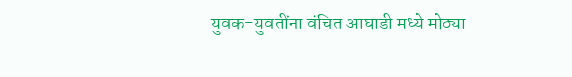युवक-युवतींना वंचित आघाडी मध्ये मोठ्या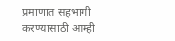प्रमाणात सहभागी करण्यासाठी आम्ही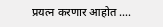प्रयत्न करणार आहोत ….